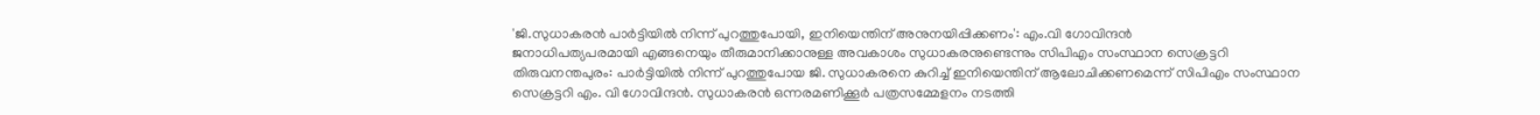'ജി.സുധാകരൻ പാർട്ടിയിൽ നിന്ന് പുറത്തുപോയി, ഇനിയെന്തിന് അനുനയിപ്പിക്കണം': എം.വി ഗോവിന്ദൻ
ജനാധിപത്യപരമായി എങ്ങനെയും തീരുമാനിക്കാനുള്ള അവകാശം സുധാകരനുണ്ടെന്നും സിപിഎം സംസ്ഥാന സെക്രട്ടറി
തിരുവനന്തപുരം: പാർട്ടിയിൽ നിന്ന് പുറത്തുപോയ ജി. സുധാകരനെ കുറിച്ച് ഇനിയെന്തിന് ആലോചിക്കണമെന്ന് സിപിഎം സംസ്ഥാന സെക്രട്ടറി എം. വി ഗോവിന്ദൻ. സുധാകരൻ ഒന്നരമണിക്കൂർ പത്രസമ്മേളനം നടത്തി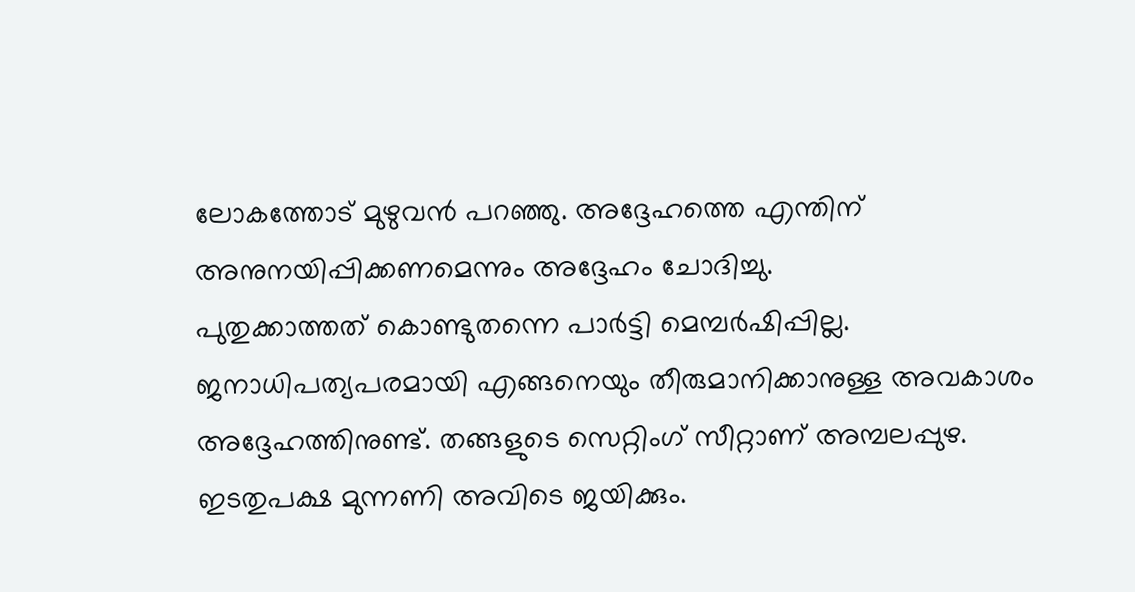ലോകത്തോട് മുഴുവൻ പറഞ്ഞു. അദ്ദേഹത്തെ എന്തിന് അനുനയിപ്പിക്കണമെന്നും അദ്ദേഹം ചോദിച്ചു.
പുതുക്കാത്തത് കൊണ്ടുതന്നെ പാർട്ടി മെമ്പർഷിപ്പില്ല. ജനാധിപത്യപരമായി എങ്ങനെയും തീരുമാനിക്കാനുള്ള അവകാശം അദ്ദേഹത്തിനുണ്ട്. തങ്ങളുടെ സെറ്റിംഗ് സീറ്റാണ് അമ്പലപ്പുഴ. ഇടതുപക്ഷ മുന്നണി അവിടെ ജയിക്കും.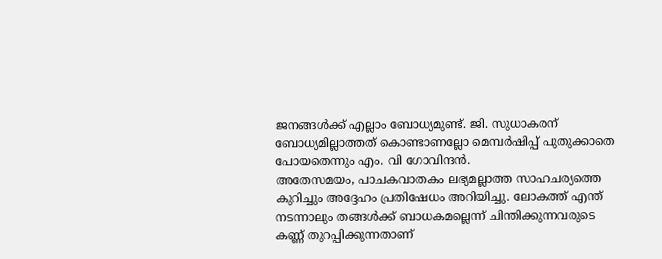ജനങ്ങൾക്ക് എല്ലാം ബോധ്യമുണ്ട്. ജി. സുധാകരന് ബോധ്യമില്ലാത്തത് കൊണ്ടാണല്ലോ മെമ്പർഷിപ്പ് പുതുക്കാതെ പോയതെന്നും എം. വി ഗോവിന്ദൻ.
അതേസമയം, പാചകവാതകം ലഭ്യമല്ലാത്ത സാഹചര്യത്തെ കുറിച്ചും അദ്ദേഹം പ്രതിഷേധം അറിയിച്ചു. ലോകത്ത് എന്ത് നടന്നാലും തങ്ങൾക്ക് ബാധകമല്ലെന്ന് ചിന്തിക്കുന്നവരുടെ കണ്ണ് തുറപ്പിക്കുന്നതാണ്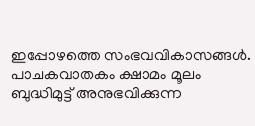ഇപ്പോഴത്തെ സംഭവവികാസങ്ങൾ. പാചകവാതകം ക്ഷാമം മൂലം ബുദ്ധിമുട്ട് അനുഭവിക്കുന്ന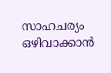സാഹചര്യം ഒഴിവാക്കാൻ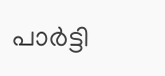പാർട്ടി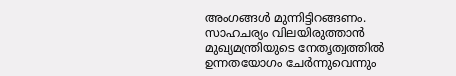അംഗങ്ങൾ മുന്നിട്ടിറങ്ങണം. സാഹചര്യം വിലയിരുത്താൻ മുഖ്യമന്ത്രിയുടെ നേതൃത്വത്തിൽ ഉന്നതയോഗം ചേർന്നുവെന്നും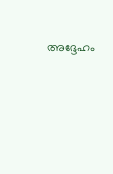അദ്ദേഹം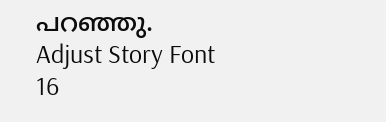പറഞ്ഞു.
Adjust Story Font
16